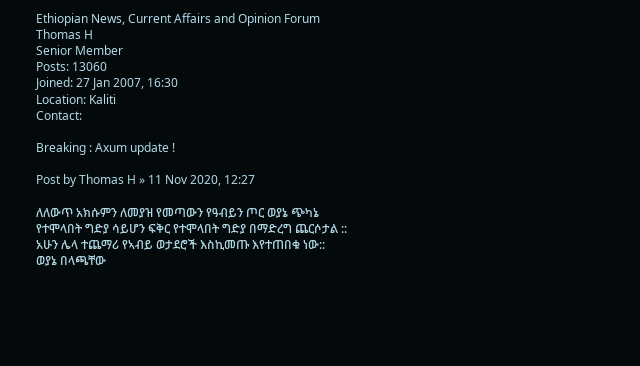Ethiopian News, Current Affairs and Opinion Forum
Thomas H
Senior Member
Posts: 13060
Joined: 27 Jan 2007, 16:30
Location: Kaliti
Contact:

Breaking : Axum update !

Post by Thomas H » 11 Nov 2020, 12:27

ለለውጥ አክሱምን ለመያዝ የመጣውን የዓብይን ጦር ወያኔ ጭካኔ የተሞላበት ግድያ ሳይሆን ፍቅር የተሞላበት ግድያ በማድረግ ጨርሶታል :: አሁን ሌላ ተጨማሪ የኣብይ ወታደሮች እስኪመጡ እየተጠበቁ ነው::
ወያኔ በላጫቸው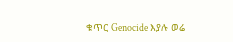ቁጥር Genocide እያሉ ወሬ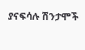ያናፍሳሉ ሽንታሞች